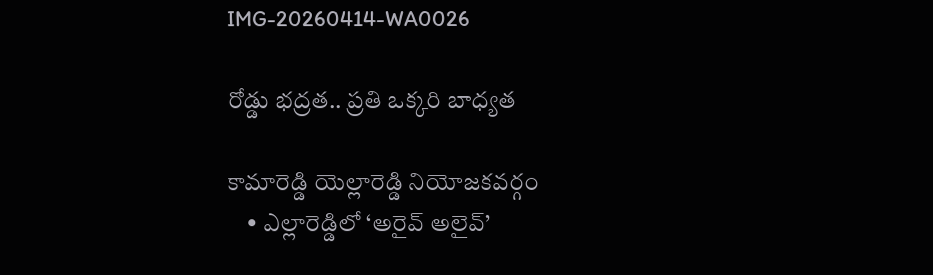IMG-20260414-WA0026

రోడ్డు భద్రత.. ప్రతి ఒక్కరి బాధ్యత

కామారెడ్డి యెల్లారెడ్డి నియోజకవర్గం
    • ఎల్లారెడ్డిలో ‘అరైవ్ అలైవ్’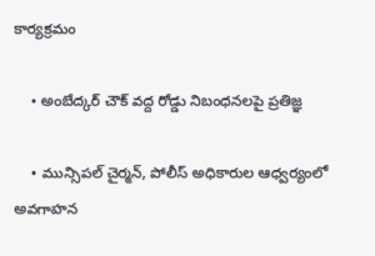కార్యక్రమం

    • అంబేద్కర్ చౌక్ వద్ద రోడ్డు నిబంధనలపై ప్రతిజ్ఞ

    • మున్సిపల్ చైర్మన్, పోలీస్ అధికారుల ఆధ్వర్యంలో అవగాహన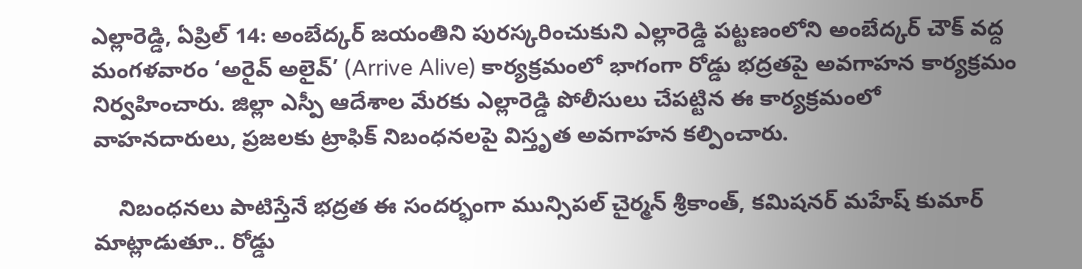ఎల్లారెడ్డి, ఏప్రిల్ 14: అంబేద్కర్ జయంతిని పురస్కరించుకుని ఎల్లారెడ్డి పట్టణంలోని అంబేద్కర్ చౌక్ వద్ద మంగళవారం ‘అరైవ్ అలైవ్’ (Arrive Alive) కార్యక్రమంలో భాగంగా రోడ్డు భద్రతపై అవగాహన కార్యక్రమం నిర్వహించారు. జిల్లా ఎస్పీ ఆదేశాల మేరకు ఎల్లారెడ్డి పోలీసులు చేపట్టిన ఈ కార్యక్రమంలో వాహనదారులు, ప్రజలకు ట్రాఫిక్ నిబంధనలపై విస్తృత అవగాహన కల్పించారు.

    నిబంధనలు పాటిస్తేనే భద్రత ఈ సందర్భంగా మున్సిపల్ చైర్మన్ శ్రీకాంత్, కమిషనర్ మహేష్ కుమార్ మాట్లాడుతూ.. రోడ్డు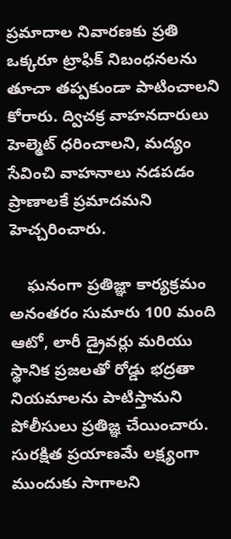ప్రమాదాల నివారణకు ప్రతి ఒక్కరూ ట్రాఫిక్ నిబంధనలను తూచా తప్పకుండా పాటించాలని కోరారు. ద్విచక్ర వాహనదారులు హెల్మెట్ ధరించాలని, మద్యం సేవించి వాహనాలు నడపడం ప్రాణాలకే ప్రమాదమని హెచ్చరించారు.

    ఘనంగా ప్రతిజ్ఞా కార్యక్రమం అనంతరం సుమారు 100 మంది ఆటో, లారీ డ్రైవర్లు మరియు స్థానిక ప్రజలతో రోడ్డు భద్రతా నియమాలను పాటిస్తామని పోలీసులు ప్రతిజ్ఞ చేయించారు. సురక్షిత ప్రయాణమే లక్ష్యంగా ముందుకు సాగాలని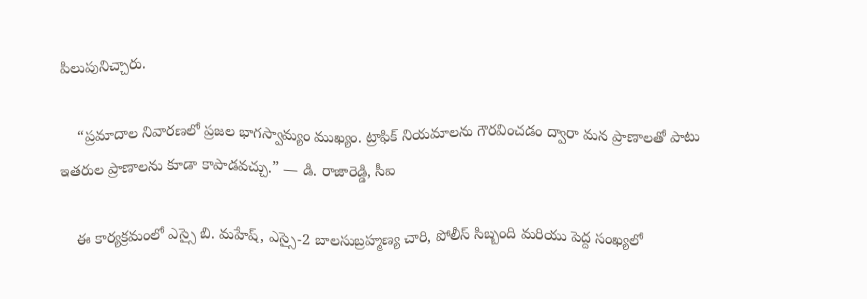పిలుపునిచ్చారు.

    “ప్రమాదాల నివారణలో ప్రజల భాగస్వామ్యం ముఖ్యం. ట్రాఫిక్ నియమాలను గౌరవించడం ద్వారా మన ప్రాణాలతో పాటు ఇతరుల ప్రాణాలను కూడా కాపాడవచ్చు.” — డి. రాజారెడ్డి, సీఐ

    ఈ కార్యక్రమంలో ఎస్సై బి. మహేష్, ఎస్సై-2 బాలసుబ్రహ్మణ్య చారి, పోలీస్ సిబ్బంది మరియు పెద్ద సంఖ్యలో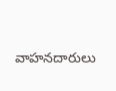వాహనదారులు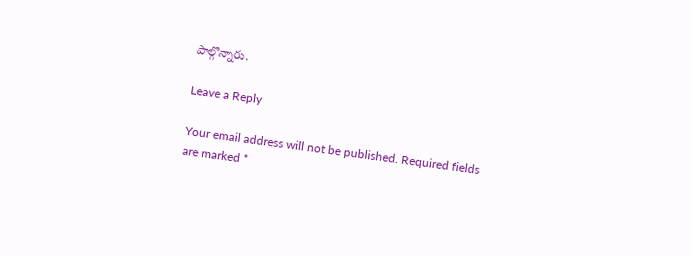పాల్గొన్నారు.

Leave a Reply

Your email address will not be published. Required fields are marked *